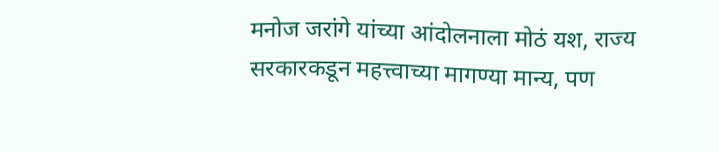मनोज जरांगे यांच्या आंदोलनाला मोठं यश, राज्य सरकारकडून महत्त्वाच्या मागण्या मान्य, पण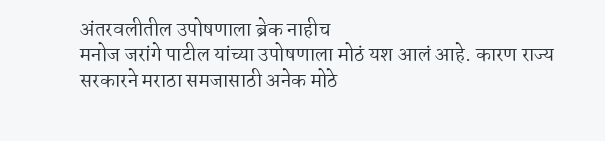अंतरवलीतील उपोषणाला ब्रेक नाहीच
मनोज जरांगे पाटील यांच्या उपोषणाला मोठं यश आलं आहे. कारण राज्य सरकारने मराठा समजासाठी अनेक मोठे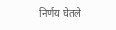निर्णय घेतले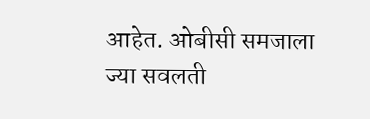आहेत. ओबीसी समजाला ज्या सवलती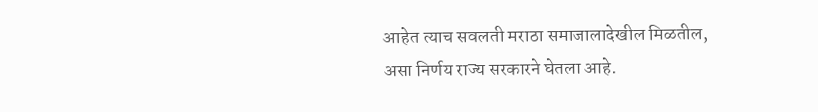आहेत त्याच सवलती मराठा समाजालादेखील मिळतील, असा निर्णय राज्य सरकारने घेतला आहे.